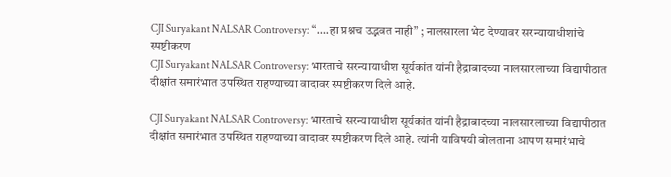CJI Suryakant NALSAR Controversy: “….हा प्रश्नच उद्भवत नाही” ; नालसारला भेट देण्यावर सरन्यायाधीशांचे स्पष्टीकरण
CJI Suryakant NALSAR Controversy: भारताचे सरन्यायाधीश सूर्यकांत यांनी हैद्राबादच्या नालसारलाच्या विद्यापीठात दीक्षांत समारंभात उपस्थित राहण्याच्या वादावर स्पष्टीकरण दिले आहे.

CJI Suryakant NALSAR Controversy: भारताचे सरन्यायाधीश सूर्यकांत यांनी हैद्राबादच्या नालसारलाच्या विद्यापीठात दीक्षांत समारंभात उपस्थित राहण्याच्या वादावर स्पष्टीकरण दिले आहे. त्यांनी याविषयी बोलताना आपण समारंभाचे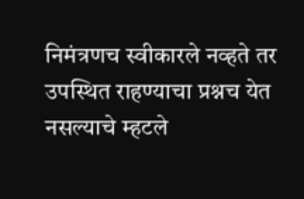निमंत्रणच स्वीकारले नव्हते तर उपस्थित राहण्याचा प्रश्नच येत नसल्याचे म्हटले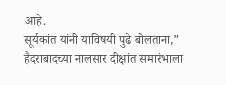आहे.
सूर्यकांत यांनी याविषयी पुढे बोलताना,” हैदराबादच्या नालसार दीक्षांत समारंभाला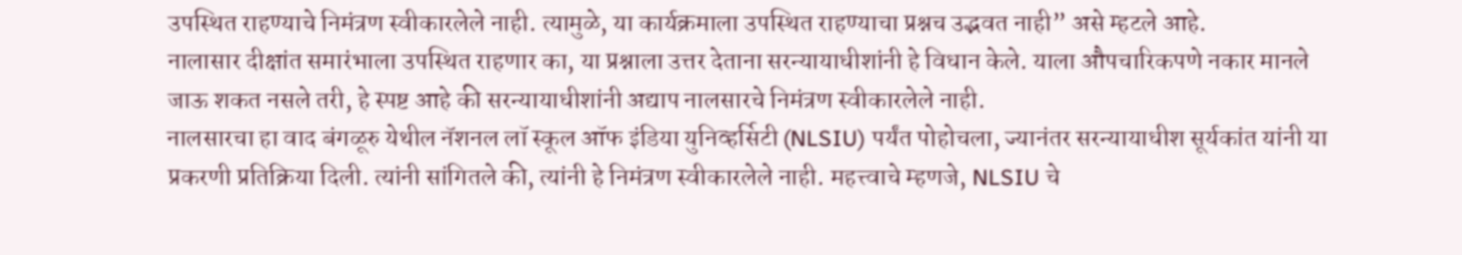उपस्थित राहण्याचे निमंत्रण स्वीकारलेले नाही. त्यामुळे, या कार्यक्रमाला उपस्थित राहण्याचा प्रश्नच उद्भवत नाही” असे म्हटले आहे.
नालासार दीक्षांत समारंभाला उपस्थित राहणार का, या प्रश्नाला उत्तर देताना सरन्यायाधीशांनी हे विधान केले. याला औपचारिकपणे नकार मानले जाऊ शकत नसले तरी, हे स्पष्ट आहे की सरन्यायाधीशांनी अद्याप नालसारचे निमंत्रण स्वीकारलेले नाही.
नालसारचा हा वाद बंगळूरु येथील नॅशनल लॉ स्कूल ऑफ इंडिया युनिव्हर्सिटी (NLSIU) पर्यंत पोहोचला, ज्यानंतर सरन्यायाधीश सूर्यकांत यांनी या प्रकरणी प्रतिक्रिया दिली. त्यांनी सांगितले की, त्यांनी हे निमंत्रण स्वीकारलेले नाही. महत्त्वाचे म्हणजे, NLSIU चे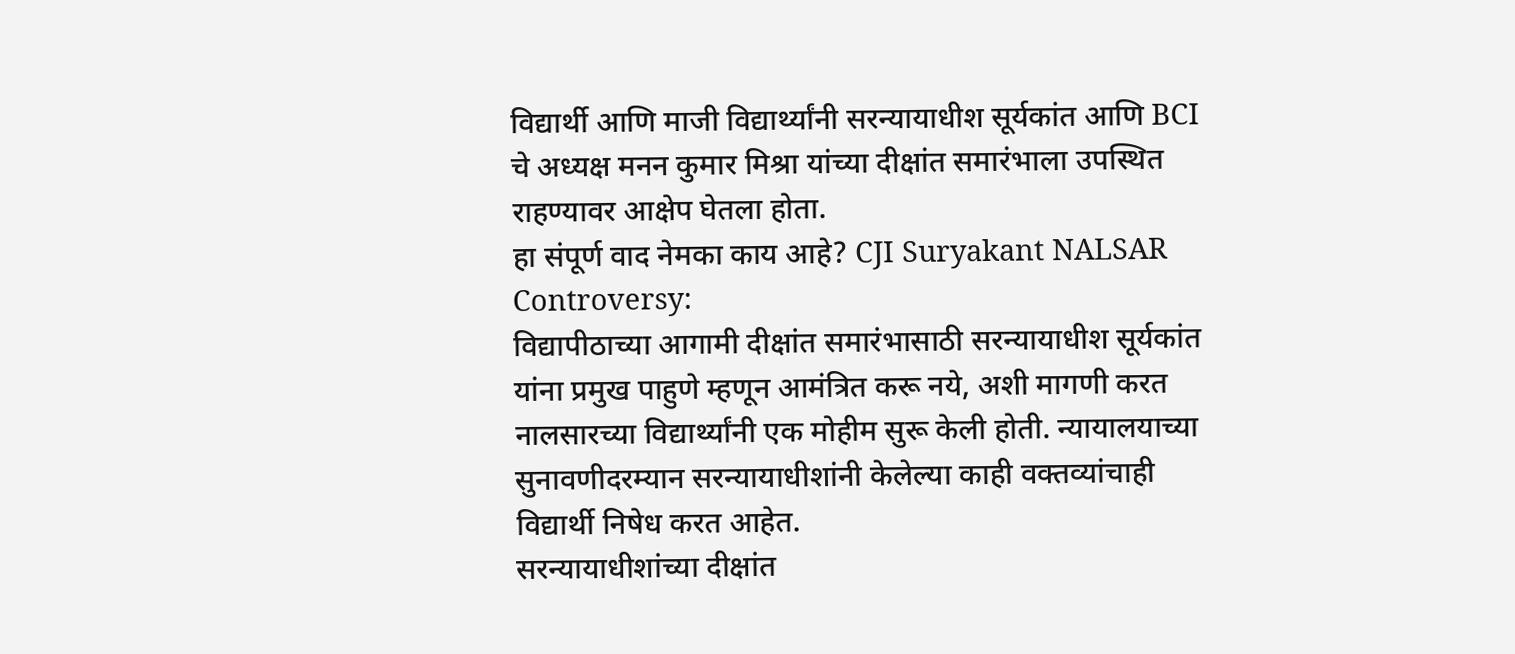विद्यार्थी आणि माजी विद्यार्थ्यांनी सरन्यायाधीश सूर्यकांत आणि BCI चे अध्यक्ष मनन कुमार मिश्रा यांच्या दीक्षांत समारंभाला उपस्थित राहण्यावर आक्षेप घेतला होता.
हा संपूर्ण वाद नेमका काय आहे? CJI Suryakant NALSAR Controversy:
विद्यापीठाच्या आगामी दीक्षांत समारंभासाठी सरन्यायाधीश सूर्यकांत यांना प्रमुख पाहुणे म्हणून आमंत्रित करू नये, अशी मागणी करत नालसारच्या विद्यार्थ्यांनी एक मोहीम सुरू केली होती. न्यायालयाच्या सुनावणीदरम्यान सरन्यायाधीशांनी केलेल्या काही वक्तव्यांचाही विद्यार्थी निषेध करत आहेत.
सरन्यायाधीशांच्या दीक्षांत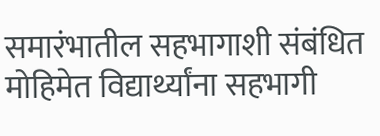समारंभातील सहभागाशी संबंधित मोहिमेत विद्यार्थ्यांना सहभागी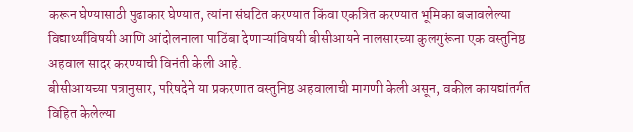करून घेण्यासाठी पुढाकार घेण्यात, त्यांना संघटित करण्यात किंवा एकत्रित करण्यात भूमिका बजावलेल्या विद्यार्थ्यांविषयी आणि आंदोलनाला पाठिंबा देणाऱ्यांविषयी बीसीआयने नालसारच्या कुलगुरूंना एक वस्तुनिष्ठ अहवाल सादर करण्याची विनंती केली आहे.
बीसीआयच्या पत्रानुसार, परिषदेने या प्रकरणात वस्तुनिष्ठ अहवालाची मागणी केली असून, वकील कायद्यांतर्गत विहित केलेल्या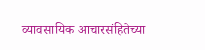व्यावसायिक आचारसंहितेच्या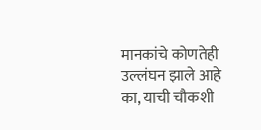मानकांचे कोणतेही उल्लंघन झाले आहे का, याची चौकशी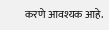करणे आवश्यक आहे.